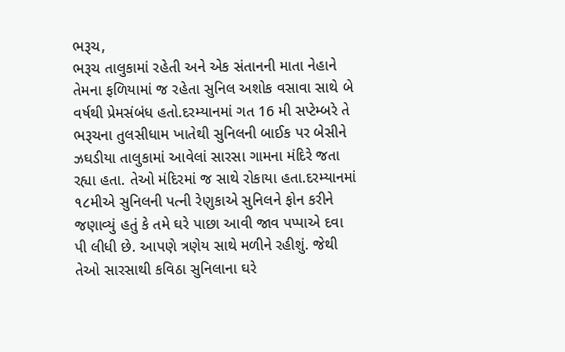ભરૂચ,
ભરૂચ તાલુકામાં રહેતી અને એક સંતાનની માતા નેહાને તેમના ફળિયામાં જ રહેતા સુનિલ અશોક વસાવા સાથે બે વર્ષથી પ્રેમસંબંધ હતો.દરમ્યાનમાં ગત 16 મી સપ્ટેમ્બરે તે ભરૂચના તુલસીધામ ખાતેથી સુનિલની બાઈક પર બેસીને ઝઘડીયા તાલુકામાં આવેલાં સારસા ગામના મંદિરે જતા રહ્યા હતા. તેઓ મંદિરમાં જ સાથે રોકાયા હતા.દરમ્યાનમાં ૧૮મીએ સુનિલની પત્ની રેણુકાએ સુનિલને ફોન કરીને જણાવ્યું હતું કે તમે ઘરે પાછા આવી જાવ પપ્પાએ દવા પી લીધી છે. આપણે ત્રણેય સાથે મળીને રહીશું. જેથી તેઓ સારસાથી કવિઠા સુનિલાના ઘરે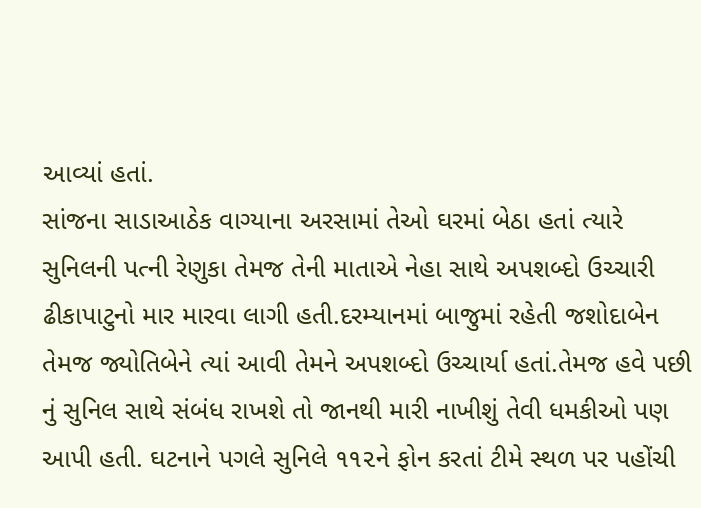આવ્યાં હતાં.
સાંજના સાડાઆઠેક વાગ્યાના અરસામાં તેઓ ઘરમાં બેઠા હતાં ત્યારે સુનિલની પત્ની રેણુકા તેમજ તેની માતાએ નેહા સાથે અપશબ્દો ઉચ્ચારી ઢીકાપાટુનો માર મારવા લાગી હતી.દરમ્યાનમાં બાજુમાં રહેતી જશોદાબેન તેમજ જ્યોતિબેને ત્યાં આવી તેમને અપશબ્દો ઉચ્ચાર્યા હતાં.તેમજ હવે પછી નું સુનિલ સાથે સંબંધ રાખશે તો જાનથી મારી નાખીશું તેવી ધમકીઓ પણ આપી હતી. ઘટનાને પગલે સુનિલે ૧૧૨ને ફોન કરતાં ટીમે સ્થળ પર પહોંચી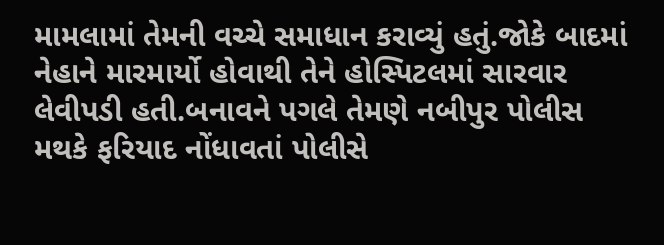મામલામાં તેમની વચ્ચે સમાધાન કરાવ્યું હતું.જોકે બાદમાં નેહાને મારમાર્યો હોવાથી તેને હોસ્પિટલમાં સારવાર લેવીપડી હતી.બનાવને પગલે તેમણે નબીપુર પોલીસ મથકે ફરિયાદ નોંધાવતાં પોલીસે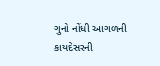ગુનો નોંધી આગળની કાયદેસરની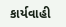કાર્યવાહી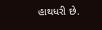હાથધરી છે.